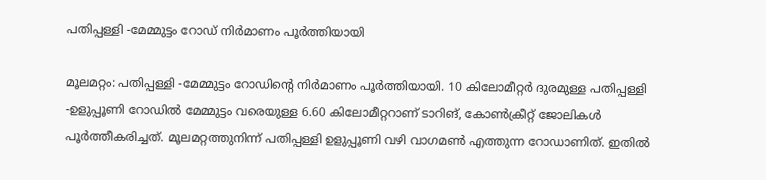പതിപ്പള്ളി -മേമ്മുട്ടം റോഡ് നിർമാണം പൂർത്തിയായി

മൂലമറ്റം: പതിപ്പള്ളി -മേമ്മുട്ടം റോഡിന്റെ നിർമാണം പൂർത്തിയായി. 10 കിലോമീറ്റർ ദുരമുള്ള പതിപ്പള്ളി -ഉളുപ്പൂണി റോഡിൽ മേമ്മുട്ടം വരെയുള്ള 6.60 കിലോമീറ്ററാണ് ടാറിങ്, കോൺക്രീറ്റ് ജോലികൾ പൂർത്തീകരിച്ചത്. മൂലമറ്റത്തുനിന്ന് പതിപ്പള്ളി ഉളുപ്പൂണി വഴി വാഗമൺ എത്തുന്ന റോഡാണിത്. ഇതിൽ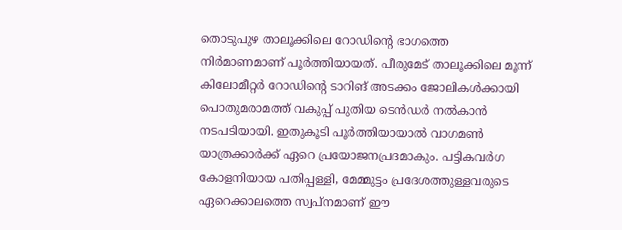തൊടുപുഴ താലൂക്കിലെ റോഡിന്റെ ഭാഗത്തെ നിർമാണമാണ് പൂർത്തിയായത്. പീരുമേട് താലൂക്കിലെ മൂന്ന് കിലോമീറ്റർ റോഡിന്റെ ടാറിങ് അടക്കം ജോലികൾക്കായി പൊതുമരാമത്ത് വകുപ്പ് പുതിയ ടെൻഡർ നൽകാൻ നടപടിയായി. ഇതുകൂടി പൂർത്തിയായാൽ വാഗമൺ യാത്രക്കാർക്ക് ഏറെ പ്രയോജനപ്രദമാകും. പട്ടികവർഗ കോളനിയായ പതിപ്പള്ളി, മേമ്മുട്ടം പ്രദേശത്തുള്ളവരുടെ ഏറെക്കാലത്തെ സ്വപ്‌നമാണ് ഈ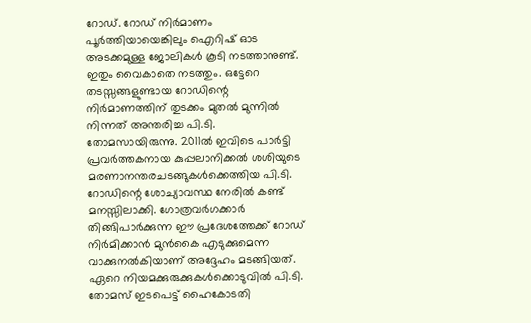റോഡ്. റോഡ് നിർമാണം പൂർത്തിയായെങ്കിലും ഐറിഷ് ഓട അടക്കമുള്ള ജോലികൾ കൂടി നടത്താനുണ്ട്. ഇതും വൈകാതെ നടത്തും. ഒട്ടേറെ തടസ്സങ്ങളുണ്ടായ റോഡിന്റെ നിർമാണത്തിന് തുടക്കം മുതൽ മുന്നിൽ നിന്നത് അന്തരിച്ച പി.ടി. തോമസായിരുന്നു. 2011ൽ ഇവിടെ പാർട്ടി പ്രവർത്തകനായ കുപ്പലാനിക്കൽ ശശിയുടെ മരണാനന്തരചടങ്ങുകൾക്കെത്തിയ പി.ടി. റോഡിന്റെ ശോച്യാവസ്ഥ നേരിൽ കണ്ട് മനസ്സിലാക്കി. ഗോത്രവർഗക്കാർ തിങ്ങിപാർക്കുന്ന ഈ പ്രദേശത്തേക്ക് റോഡ് നിർമിക്കാൻ മുൻകൈ എടുക്കുമെന്ന വാക്കുനൽകിയാണ് അദ്ദേഹം മടങ്ങിയത്. ഏറെ നിയമക്കുരുക്കുകൾക്കൊടുവിൽ പി.ടി. തോമസ് ഇടപെട്ട് ഹൈകോടതി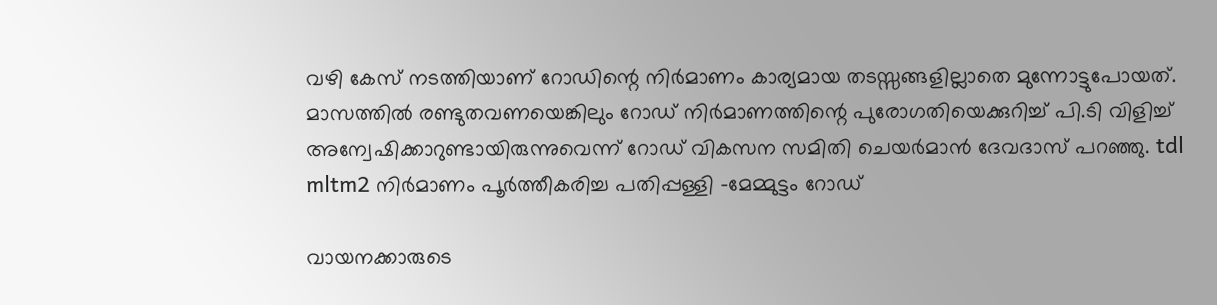വഴി കേസ് നടത്തിയാണ് റോഡിന്റെ നിർമാണം കാര്യമായ തടസ്സങ്ങളില്ലാതെ മുന്നോട്ടുപോയത്. മാസത്തിൽ രണ്ടുതവണയെങ്കിലും റോഡ് നിർമാണത്തിന്റെ പുരോഗതിയെക്കുറിച്ച് പി.ടി വിളിച്ച് അന്വേഷിക്കാറുണ്ടായിരുന്നുവെന്ന് റോഡ് വികസന സമിതി ചെയർമാൻ ദേവദാസ് പറഞ്ഞു. tdl mltm2 നിർമാണം പൂർത്തീകരിച്ച പതിപ്പള്ളി -മേമ്മുട്ടം റോഡ്

വായനക്കാരുടെ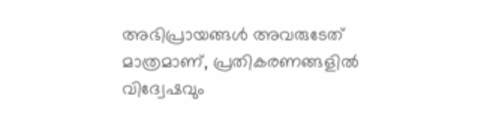അഭിപ്രായങ്ങള്‍ അവരുടേത് മാത്രമാണ്, പ്രതികരണങ്ങളിൽ വിദ്വേഷവും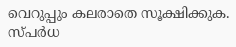വെറുപ്പും കലരാതെ സൂക്ഷിക്കുക. സ്പർധ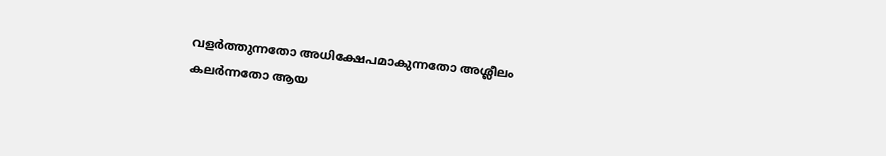വളർത്തുന്നതോ അധിക്ഷേപമാകുന്നതോ അശ്ലീലം കലർന്നതോ ആയ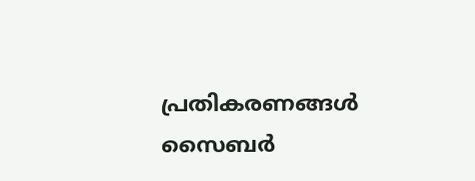പ്രതികരണങ്ങൾ സൈബർ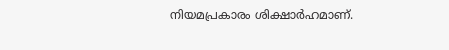നിയമപ്രകാരം ശിക്ഷാർഹമാണ്.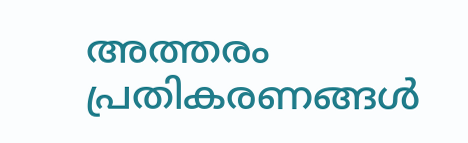അത്തരം പ്രതികരണങ്ങൾ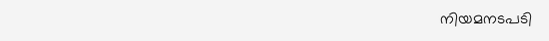നിയമനടപടി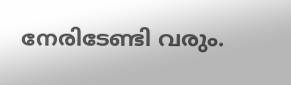നേരിടേണ്ടി വരും.